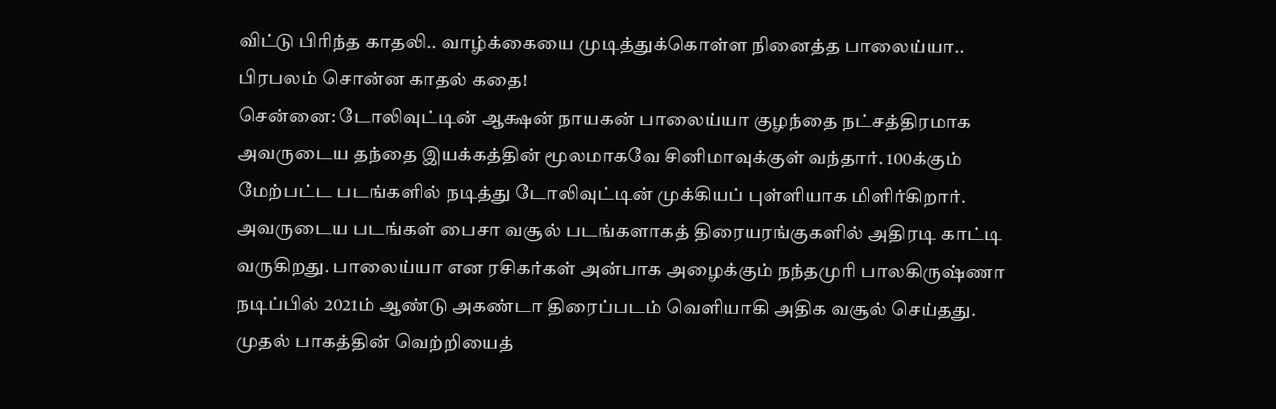விட்டு பிரிந்த காதலி.. வாழ்க்கையை முடித்துக்கொள்ள நினைத்த பாலைய்யா.. பிரபலம் சொன்ன காதல் கதை!
சென்னை: டோலிவுட்டின் ஆக்ஷன் நாயகன் பாலைய்யா குழந்தை நட்சத்திரமாக அவருடைய தந்தை இயக்கத்தின் மூலமாகவே சினிமாவுக்குள் வந்தார். 100க்கும் மேற்பட்ட படங்களில் நடித்து டோலிவுட்டின் முக்கியப் புள்ளியாக மிளிர்கிறார். அவருடைய படங்கள் பைசா வசூல் படங்களாகத் திரையரங்குகளில் அதிரடி காட்டி வருகிறது. பாலைய்யா என ரசிகர்கள் அன்பாக அழைக்கும் நந்தமுரி பாலகிருஷ்ணா நடிப்பில் 2021ம் ஆண்டு அகண்டா திரைப்படம் வெளியாகி அதிக வசூல் செய்தது.
முதல் பாகத்தின் வெற்றியைத்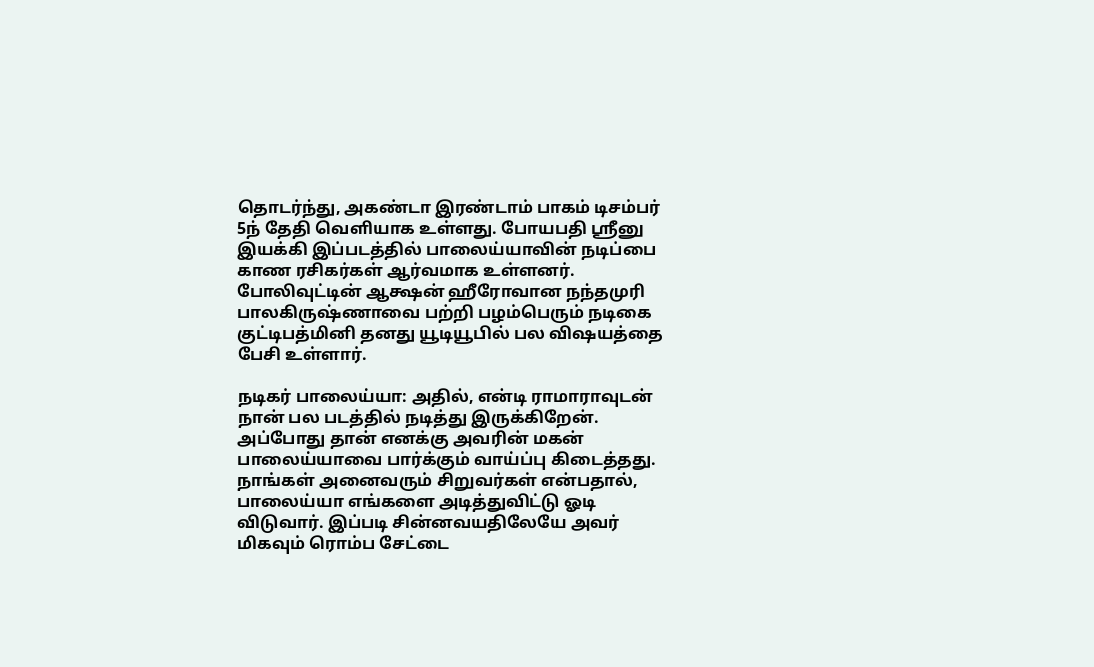தொடர்ந்து, அகண்டா இரண்டாம் பாகம் டிசம்பர் 5ந் தேதி வெளியாக உள்ளது. போயபதி ஸ்ரீனு இயக்கி இப்படத்தில் பாலைய்யாவின் நடிப்பை காண ரசிகர்கள் ஆர்வமாக உள்ளனர். போலிவுட்டின் ஆக்ஷன் ஹீரோவான நந்தமுரி பாலகிருஷ்ணாவை பற்றி பழம்பெரும் நடிகை குட்டிபத்மினி தனது யூடியூபில் பல விஷயத்தை பேசி உள்ளார்.

நடிகர் பாலைய்யா: அதில், என்டி ராமாராவுடன் நான் பல படத்தில் நடித்து இருக்கிறேன். அப்போது தான் எனக்கு அவரின் மகன் பாலைய்யாவை பார்க்கும் வாய்ப்பு கிடைத்தது. நாங்கள் அனைவரும் சிறுவர்கள் என்பதால், பாலைய்யா எங்களை அடித்துவிட்டு ஓடி விடுவார். இப்படி சின்னவயதிலேயே அவர் மிகவும் ரொம்ப சேட்டை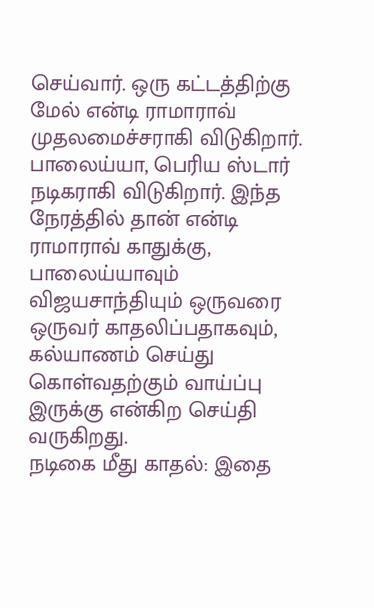செய்வார். ஒரு கட்டத்திற்கு மேல் என்டி ராமாராவ் முதலமைச்சராகி விடுகிறார். பாலைய்யா, பெரிய ஸ்டார் நடிகராகி விடுகிறார். இந்த நேரத்தில் தான் என்டி ராமாராவ் காதுக்கு, பாலைய்யாவும் விஜயசாந்தியும் ஒருவரை ஒருவர் காதலிப்பதாகவும், கல்யாணம் செய்து கொள்வதற்கும் வாய்ப்பு இருக்கு என்கிற செய்தி வருகிறது.
நடிகை மீது காதல்: இதை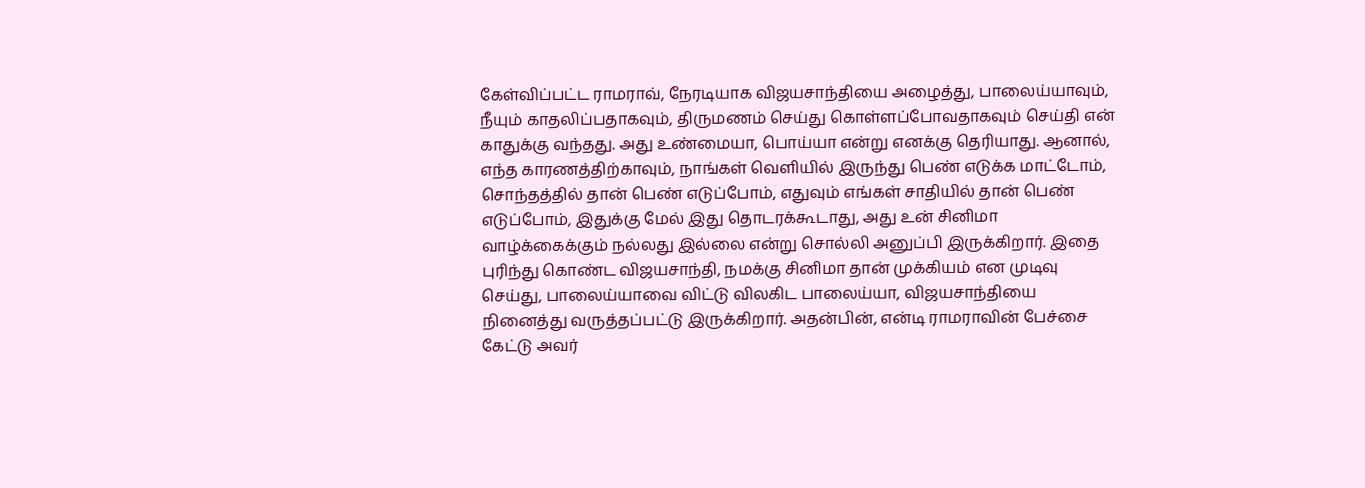கேள்விப்பட்ட ராமராவ், நேரடியாக விஜயசாந்தியை அழைத்து, பாலைய்யாவும், நீயும் காதலிப்பதாகவும், திருமணம் செய்து கொள்ளப்போவதாகவும் செய்தி என் காதுக்கு வந்தது. அது உண்மையா, பொய்யா என்று எனக்கு தெரியாது. ஆனால், எந்த காரணத்திற்காவும், நாங்கள் வெளியில் இருந்து பெண் எடுக்க மாட்டோம், சொந்தத்தில் தான் பெண் எடுப்போம், எதுவும் எங்கள் சாதியில் தான் பெண் எடுப்போம், இதுக்கு மேல் இது தொடரக்கூடாது, அது உன் சினிமா வாழ்க்கைக்கும் நல்லது இல்லை என்று சொல்லி அனுப்பி இருக்கிறார். இதை புரிந்து கொண்ட விஜயசாந்தி, நமக்கு சினிமா தான் முக்கியம் என முடிவு செய்து, பாலைய்யாவை விட்டு விலகிட பாலைய்யா, விஜயசாந்தியை நினைத்து வருத்தப்பட்டு இருக்கிறார். அதன்பின், என்டி ராமராவின் பேச்சை கேட்டு அவர்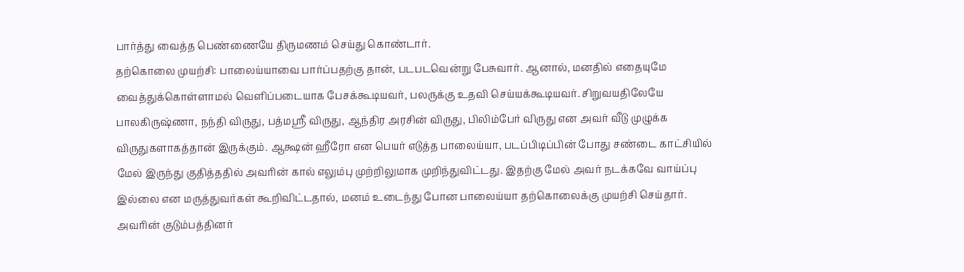பார்த்து வைத்த பெண்ணையே திருமணம் செய்து கொண்டார்.
தற்கொலை முயற்சி: பாலைய்யாவை பார்ப்பதற்கு தான், படபடவென்று பேசுவார். ஆனால், மனதில் எதையுமே வைத்துக்கொள்ளாமல் வெளிப்படையாக பேசக்கூடியவர், பலருக்கு உதவி செய்யக்கூடியவர். சிறுவயதிலேயே பாலகிருஷ்ணா, நந்தி விருது, பத்மஸ்ரீ விருது, ஆந்திர அரசின் விருது, பிலிம்பேர் விருது என அவர் வீடு முழுக்க விருதுகளாகத்தான் இருக்கும். ஆக்ஷன் ஹீரோ என பெயர் எடுத்த பாலைய்யா, படப்பிடிப்பின் போது சண்டை காட்சியில் மேல் இருந்து குதித்ததில் அவரின் கால் எலும்பு முற்றிலுமாக முறிந்துவிட்டது. இதற்கு மேல் அவர் நடக்கவே வாய்ப்பு இல்லை என மருத்துவர்கள் கூறிவிட்டதால், மனம் உடைந்து போன பாலைய்யா தற்கொலைக்கு முயற்சி செய்தார். அவரின் குடும்பத்தினர்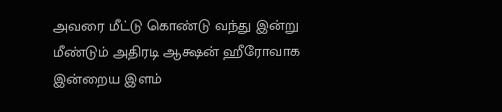அவரை மீட்டு கொண்டு வந்து இன்று மீண்டும் அதிரடி ஆக்ஷன் ஹீரோவாக இன்றைய இளம்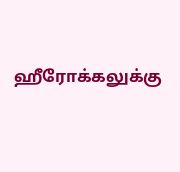ஹீரோக்கலுக்கு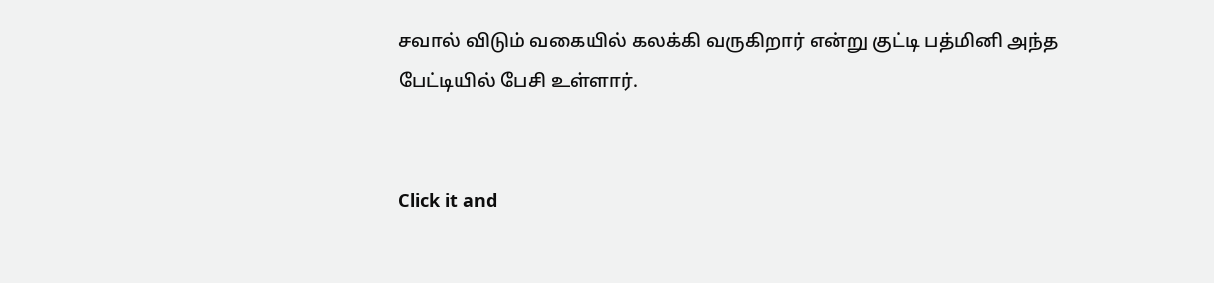சவால் விடும் வகையில் கலக்கி வருகிறார் என்று குட்டி பத்மினி அந்த பேட்டியில் பேசி உள்ளார்.


Click it and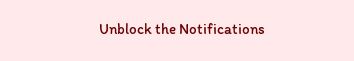Unblock the Notifications